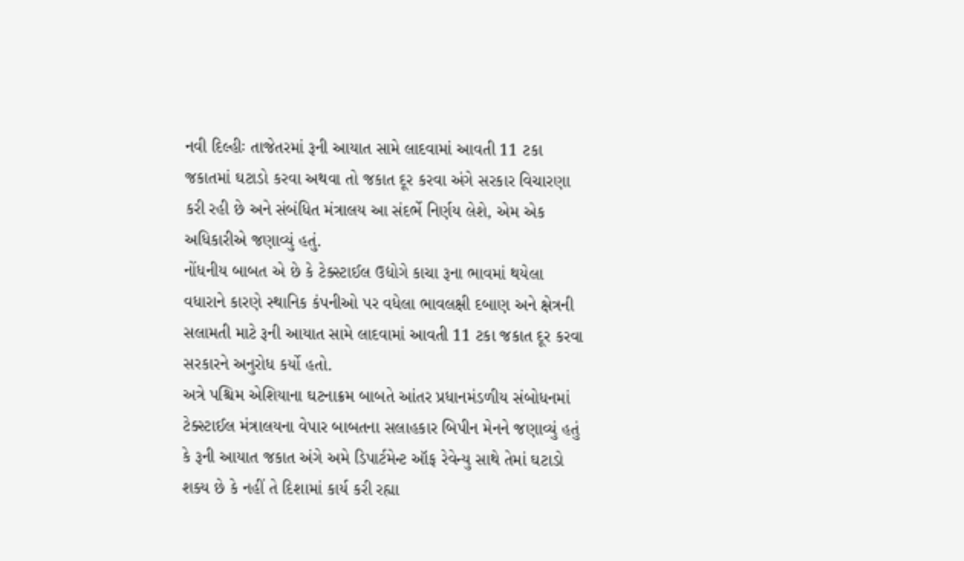નવી દિલ્હીઃ તાજેતરમાં રૂની આયાત સામે લાદવામાં આવતી 11 ટકા જકાતમાં ઘટાડો કરવા અથવા તો જકાત દૂર કરવા અંગે સરકાર વિચારણા કરી રહી છે અને સંબંધિત મંત્રાલય આ સંદર્ભે નિર્ણય લેશે, એમ એક અધિકારીએ જણાવ્યું હતું.
નોંધનીય બાબત એ છે કે ટેક્સ્ટાઈલ ઉદ્યોગે કાચા રૂના ભાવમાં થયેલા વધારાને કારણે સ્થાનિક કંપનીઓ પર વધેલા ભાવલક્ષી દબાણ અને ક્ષેત્રની સલામતી માટે રૂની આયાત સામે લાદવામાં આવતી 11 ટકા જકાત દૂર કરવા સરકારને અનુરોધ કર્યો હતો.
અત્રે પશ્ચિમ એશિયાના ઘટનાક્રમ બાબતે આંતર પ્રધાનમંડળીય સંબોધનમાં ટેક્સ્ટાઈલ મંત્રાલયના વેપાર બાબતના સલાહકાર બિપીન મેનને જણાવ્યું હતું કે રૂની આયાત જકાત અંગે અમે ડિપાર્ટમેન્ટ ઑફ રેવેન્યુ સાથે તેમાં ઘટાડો શક્ય છે કે નહીં તે દિશામાં કાર્ય કરી રહ્યા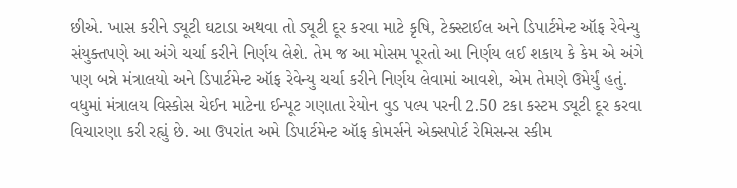છીએ. ખાસ કરીને ડ્યૂટી ઘટાડા અથવા તો ડ્યૂટી દૂર કરવા માટે કૃષિ, ટેક્સ્ટાઈલ અને ડિપાર્ટમેન્ટ ઑફ રેવેન્યુ સંયુક્તપણે આ અંગે ચર્ચા કરીને નિર્ણય લેશે. તેમ જ આ મોસમ પૂરતો આ નિર્ણય લઈ શકાય કે કેમ એ અંગે પણ બન્ને મંત્રાલયો અને ડિપાર્ટમેન્ટ ઑફ રેવેન્યુ ચર્ચા કરીને નિર્ણય લેવામાં આવશે, એમ તેમણે ઉમેર્યું હતું.
વધુમાં મંત્રાલય વિસ્કોસ ચેઈન માટેના ઈન્પૂટ ગણાતા રેયોન વુડ પલ્પ પરની 2.50 ટકા કસ્ટમ ડ્યૂટી દૂર કરવા વિચારણા કરી રહ્યું છે. આ ઉપરાંત અમે ડિપાર્ટમેન્ટ ઑફ કોમર્સને એક્સપોર્ટ રેમિસન્સ સ્કીમ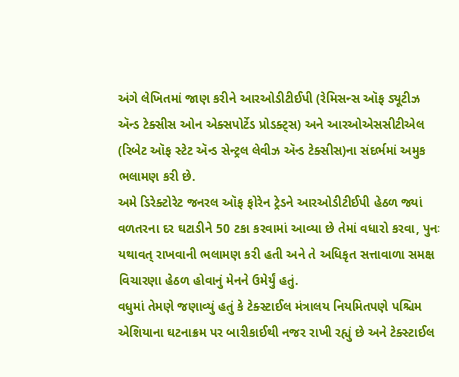અંગે લેખિતમાં જાણ કરીને આરઓડીટીઈપી (રેમિસન્સ ઑફ ડ્યૂટીઝ ઍન્ડ ટેક્સીસ ઓન એક્સપોર્ટેડ પ્રોડક્ટ્સ) અને આરઓએસસીટીએલ (રિબેટ ઑફ સ્ટેટ ઍન્ડ સેન્ટ્રલ લેવીઝ ઍન્ડ ટેક્સીસ)ના સંદર્ભમાં અમુક ભલામણ કરી છે.
અમે ડિરેક્ટોરેટ જનરલ ઑફ ફોરેન ટ્રેડને આરઓડીટીઈપી હેઠળ જ્યાં વળતરના દર ઘટાડીને 50 ટકા કરવામાં આવ્યા છે તેમાં વધારો કરવા, પુનઃ યથાવત્ રાખવાની ભલામણ કરી હતી અને તે અધિકૃત સત્તાવાળા સમક્ષ વિચારણા હેઠળ હોવાનું મેનને ઉમેર્યું હતું.
વધુમાં તેમણે જણાવ્યું હતું કે ટેક્સ્ટાઈલ મંત્રાલય નિયમિતપણે પશ્ચિમ એશિયાના ઘટનાક્રમ પર બારીકાઈથી નજર રાખી રહ્યું છે અને ટેક્સ્ટાઈલ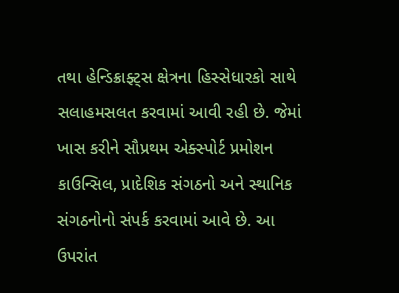તથા હેન્ડિક્રાફ્ટ્સ ક્ષેત્રના હિસ્સેધારકો સાથે સલાહમસલત કરવામાં આવી રહી છે. જેમાં ખાસ કરીને સૌપ્રથમ એક્સ્પોર્ટ પ્રમોશન કાઉન્સિલ, પ્રાદેશિક સંગઠનો અને સ્થાનિક સંગઠનોનો સંપર્ક કરવામાં આવે છે. આ ઉપરાંત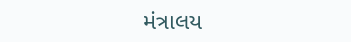મંત્રાલય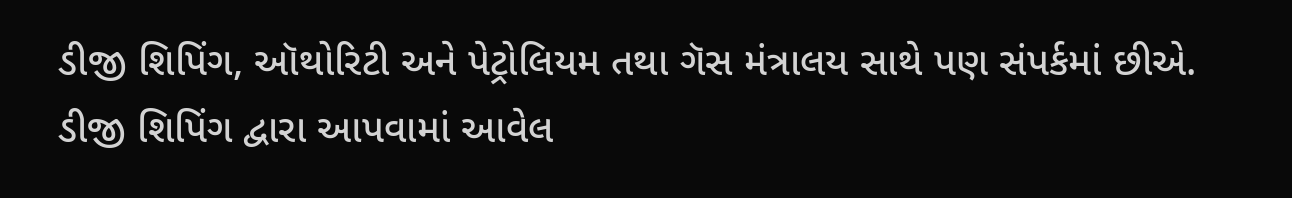ડીજી શિપિંગ, ઑથોરિટી અને પેટ્રોલિયમ તથા ગૅસ મંત્રાલય સાથે પણ સંપર્કમાં છીએ.
ડીજી શિપિંગ દ્વારા આપવામાં આવેલ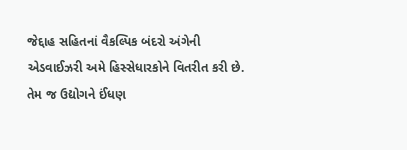જેદ્દાહ સહિતનાં વૈકલ્પિક બંદરો અંગેની એડવાઈઝરી અમે હિસ્સેધારકોને વિતરીત કરી છે. તેમ જ ઉદ્યોગને ઈંધણ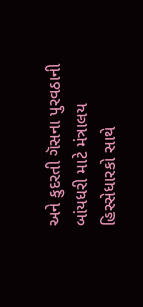અને કુદરતી ગૅસના પુરવઠાની બાંયધરી માટે મંત્રાલય હિસ્સેધારકો સાથે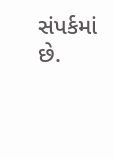સંપર્કમાં છે.